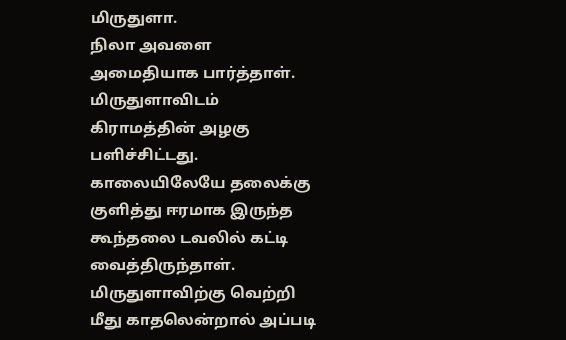மிருதுளா.
நிலா அவளை அமைதியாக பார்த்தாள்.
மிருதுளாவிடம் கிராமத்தின் அழகு பளிச்சிட்டது. காலையிலேயே தலைக்கு குளித்து ஈரமாக இருந்த கூந்தலை டவலில் கட்டி வைத்திருந்தாள்.
மிருதுளாவிற்கு வெற்றி மீது காதலென்றால் அப்படி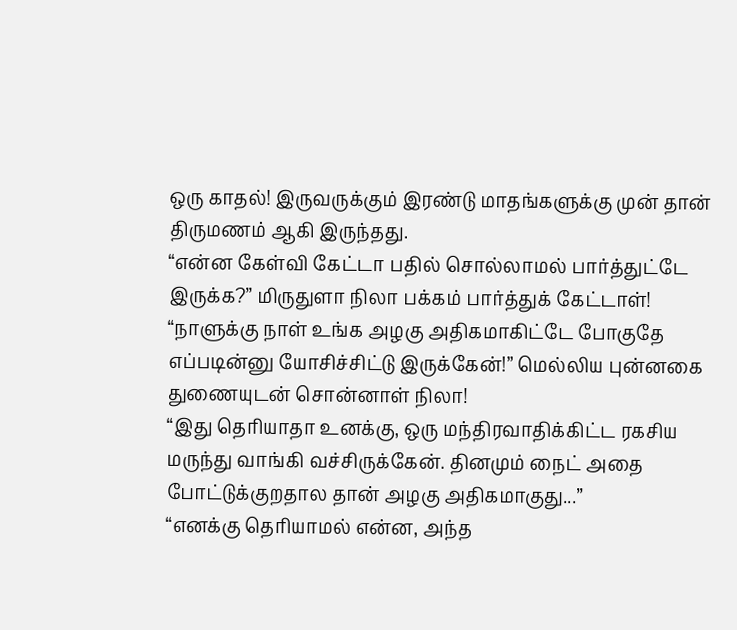ஒரு காதல்! இருவருக்கும் இரண்டு மாதங்களுக்கு முன் தான் திருமணம் ஆகி இருந்தது.
“என்ன கேள்வி கேட்டா பதில் சொல்லாமல் பார்த்துட்டே இருக்க?” மிருதுளா நிலா பக்கம் பார்த்துக் கேட்டாள்!
“நாளுக்கு நாள் உங்க அழகு அதிகமாகிட்டே போகுதே எப்படின்னு யோசிச்சிட்டு இருக்கேன்!” மெல்லிய புன்னகை துணையுடன் சொன்னாள் நிலா!
“இது தெரியாதா உனக்கு, ஒரு மந்திரவாதிக்கிட்ட ரகசிய மருந்து வாங்கி வச்சிருக்கேன். தினமும் நைட் அதை போட்டுக்குறதால தான் அழகு அதிகமாகுது...”
“எனக்கு தெரியாமல் என்ன, அந்த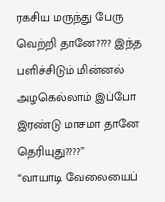ரகசிய மருந்து பேரு வெற்றி தானே???? இந்த பளிச்சிடும் மின்னல் அழகெல்லாம் இப்போ இரண்டு மாசமா தானே தெரியுது????”
“வாயாடி வேலையைப்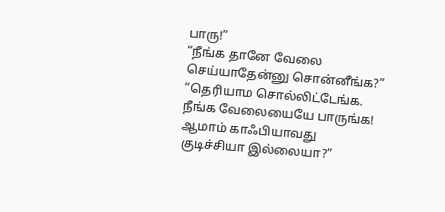பாரு!”
“நீங்க தானே வேலை செய்யாதேன்னு சொன்னீங்க?”
“தெரியாம சொல்லிட்டேங்க. நீங்க வேலையையே பாருங்க! ஆமாம் காஃபியாவது குடிச்சியா இல்லையா?”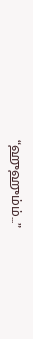“ஹுஹும்ம்...”